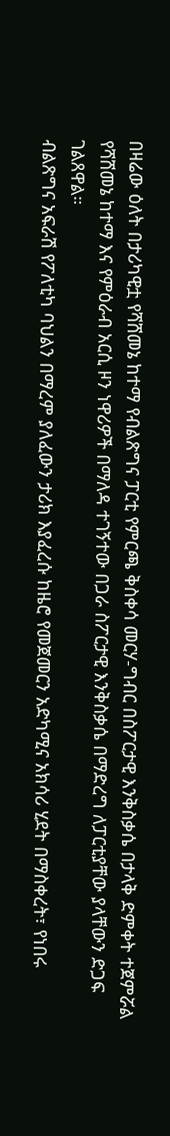በዛሬው ዕለት በታሪካዊቷ የሻሸመኔ ከተማ የብልጽግና ፓርቲ የምርጫ ቅስቀሳ መርሃ-ግብር በስፖርታዊ እንቅስቃሴ በታላቅ ድምቀት ተጀምሯል
የሻሸመኔ ከተማ እና የምዕራብ አርሲ ዞን ነዋሪዎች በማለዳ ተገኝተው በጋራ ስፖርታዊ እንቅስቃሴ በማድረግ ለፓርቲያቸው ያላቸውን ድጋፍ ገልጸዋል።
ብልጽግና አፍራሽ የፖለቲካ ባህልን በማረም ያለፈውን ታሪክ እያፈረሱ ከዜሮ የመጀመርን አድካሚና አክሳሪ ሂደት በማስቀረት፣ የነበሩ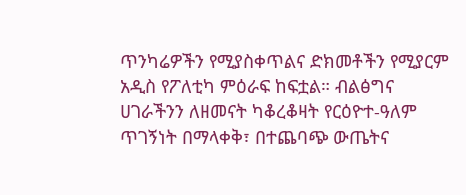ጥንካሬዎችን የሚያስቀጥልና ድክመቶችን የሚያርም አዲስ የፖለቲካ ምዕራፍ ከፍቷል። ብልፅግና ሀገራችንን ለዘመናት ካቆረቆዛት የርዕዮተ-ዓለም ጥገኝነት በማላቀቅ፣ በተጨባጭ ውጤትና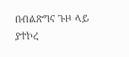በብልጽግና ጉዞ ላይ ያተኮረ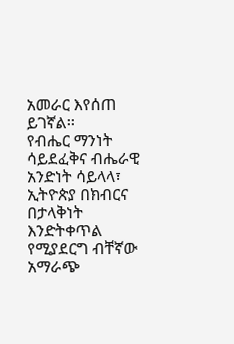አመራር እየሰጠ ይገኛል፡፡
የብሔር ማንነት ሳይደፈቅና ብሔራዊ አንድነት ሳይላላ፣ ኢትዮጵያ በክብርና በታላቅነት እንድትቀጥል የሚያደርግ ብቸኛው አማራጭ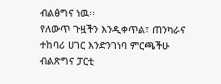ብልፅግና ነዉ፡፡
የለውጥ ጉዟችን እንዲቀጥል፣ ጠንካራና ተከባሪ ሀገር እንድንገነባ ምርጫችሁ ብልጽግና ፓርቲ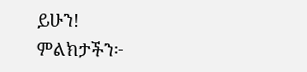ይሁን!
ምልክታችን፦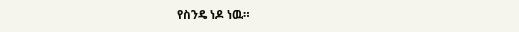የስንዴ ነዶ ነዉ።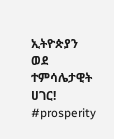ኢትዮጵያን ወደ ተምሳሌታዊት ሀገር!
#prosperity